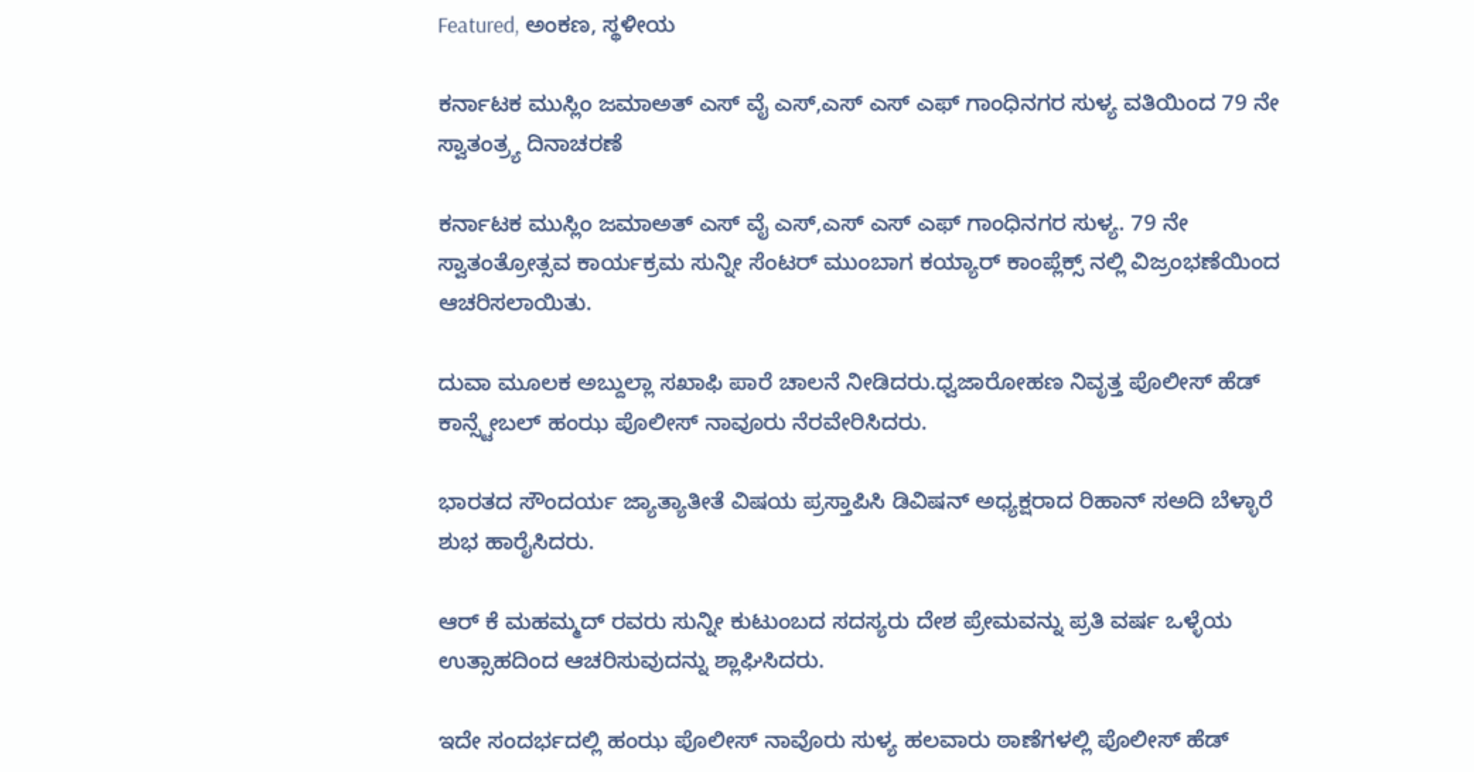Featured, ಅಂಕಣ, ಸ್ಥಳೀಯ

ಕರ್ನಾಟಕ ಮುಸ್ಲಿಂ ಜಮಾಅತ್ ಎಸ್ ವೈ ಎಸ್,ಎಸ್ ಎಸ್ ಎಫ್ ಗಾಂಧಿನಗರ ಸುಳ್ಯ ವತಿಯಿಂದ 79 ನೇ ಸ್ವಾತಂತ್ರ್ಯ ದಿನಾಚರಣೆ

ಕರ್ನಾಟಕ ಮುಸ್ಲಿಂ ಜಮಾಅತ್ ಎಸ್ ವೈ ಎಸ್,ಎಸ್ ಎಸ್ ಎಫ್ ಗಾಂಧಿನಗರ ಸುಳ್ಯ. 79 ನೇ ಸ್ವಾತಂತ್ರೋತ್ಸವ ಕಾರ್ಯಕ್ರಮ ಸುನ್ನೀ ಸೆಂಟರ್ ಮುಂಬಾಗ ಕಯ್ಯಾರ್ ಕಾಂಪ್ಲೆಕ್ಸ್ ನಲ್ಲಿ ವಿಜ್ರಂಭಣೆಯಿಂದ ಆಚರಿಸಲಾಯಿತು.

ದುವಾ ಮೂಲಕ ಅಬ್ದುಲ್ಲಾ ಸಖಾಫಿ ಪಾರೆ ಚಾಲನೆ ನೀಡಿದರು.ಧ್ವಜಾರೋಹಣ ನಿವೃತ್ತ ಪೊಲೀಸ್ ಹೆಡ್ ಕಾನ್ಸ್ಟೇಬಲ್ ಹಂಝ ಪೊಲೀಸ್ ನಾವೂರು ನೆರವೇರಿಸಿದರು.

ಭಾರತದ ಸೌಂದರ್ಯ ಜ್ಯಾತ್ಯಾತೀತೆ ವಿಷಯ ಪ್ರಸ್ತಾಪಿಸಿ ಡಿವಿಷನ್ ಅಧ್ಯಕ್ಷರಾದ ರಿಹಾನ್ ಸಅದಿ ಬೆಳ್ಳಾರೆ ಶುಭ ಹಾರೈಸಿದರು.

ಆರ್ ಕೆ ಮಹಮ್ಮದ್ ರವರು ಸುನ್ನೀ ಕುಟುಂಬದ ಸದಸ್ಯರು ದೇಶ ಪ್ರೇಮವನ್ನು ಪ್ರತಿ ವರ್ಷ ಒಳ್ಳೆಯ ಉತ್ಸಾಹದಿಂದ ಆಚರಿಸುವುದನ್ನು ಶ್ಲಾಘಿಸಿದರು.

ಇದೇ ಸಂದರ್ಭದಲ್ಲಿ ಹಂಝ ಪೊಲೀಸ್ ನಾವೊರು ಸುಳ್ಯ ಹಲವಾರು ಠಾಣೆಗಳಲ್ಲಿ ಪೊಲೀಸ್ ಹೆಡ್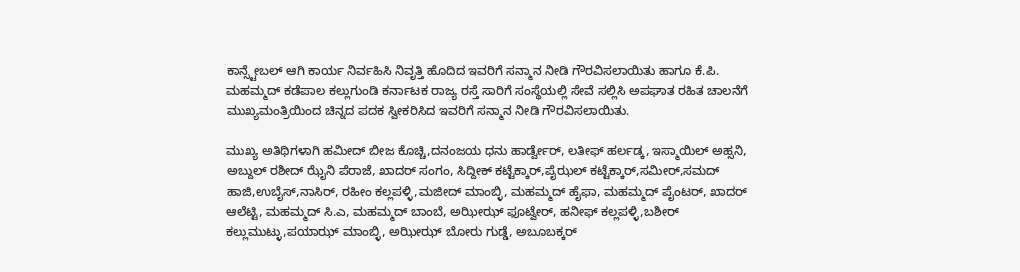ಕಾನ್ಸ್ಟೇಬಲ್ ಆಗಿ ಕಾರ್ಯ ನಿರ್ವಹಿಸಿ ನಿವೃತ್ತಿ ಹೊದಿದ ಇವರಿಗೆ ಸನ್ಮಾನ ನೀಡಿ ಗೌರವಿಸಲಾಯಿತು ಹಾಗೂ ಕೆ.ಪಿ. ಮಹಮ್ಮದ್ ಕಡೆಪಾಲ ಕಲ್ಲುಗುಂಡಿ ಕರ್ನಾಟಕ ರಾಜ್ಯ ರಸ್ತೆ ಸಾರಿಗೆ ಸಂಸ್ಥೆಯಲ್ಲಿ ಸೇವೆ ಸಲ್ಲಿಸಿ ಅಪಘಾತ ರಹಿತ ಚಾಲನೆಗೆ ಮುಖ್ಯಮಂತ್ರಿಯಿಂದ ಚಿನ್ನದ ಪದಕ ಸ್ವೀಕರಿಸಿದ ಇವರಿಗೆ ಸನ್ಮಾನ ನೀಡಿ ಗೌರವಿಸಲಾಯಿತು.

ಮುಖ್ಯ ಅತಿಥಿಗಳಾಗಿ ಹಮೀದ್ ಬೀಜ ಕೊಚ್ಚಿ,ದನಂಜಯ ಧನು ಹಾರ್ಡ್ವೇರ್, ಲತೀಫ್ ಹರ್ಲಡ್ಕ, ಇಸ್ಮಾಯಿಲ್ ಅಹ್ಸನಿ, ಅಬ್ದುಲ್ ರಶೀದ್ ಝೈನಿ ಪೆರಾಜೆ, ಖಾದರ್ ಸಂಗಂ, ಸಿದ್ದೀಕ್ ಕಟ್ಟೆಕ್ಕಾರ್,ಪೈಝಲ್ ಕಟ್ಟೆಕ್ಕಾರ್,ಸಮೀರ್,ಸಮದ್ ಹಾಜಿ,ಉಬೈಸ್,ನಾಸಿರ್, ರಹೀಂ ಕಲ್ಲಪಳ್ಳಿ,ಮಜೀದ್ ಮಾಂಬ್ಳಿ, ಮಹಮ್ಮದ್ ಹೈಫಾ, ಮಹಮ್ಮದ್ ಪೈಂಟರ್, ಖಾದರ್ ಆಲೆಟ್ಟಿ, ಮಹಮ್ಮದ್ ಸಿ.ಎ, ಮಹಮ್ಮದ್ ಬಾಂಬೆ, ಅಝೀಝ್ ಫೂಟ್ವೇರ್, ಹನೀಫ್ ಕಲ್ಲಪಳ್ಳಿ,ಬಶೀರ್ ಕಲ್ಲುಮುಟ್ಳು,ಪಯಾಝ್ ಮಾಂಬ್ಳಿ, ಅಝೀಝ್ ಬೋರು ಗುಡ್ಡೆ, ಅಬೂಬಕ್ಕರ್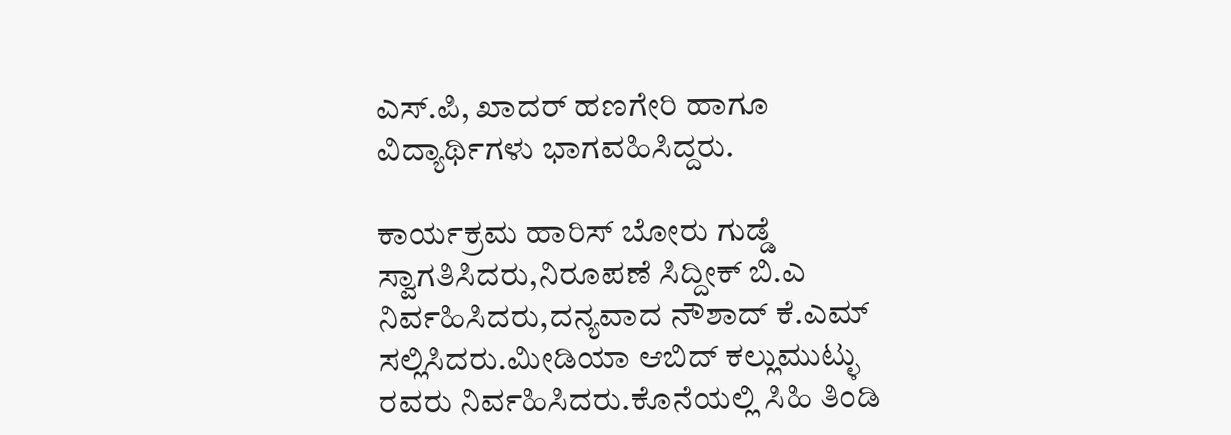ಎಸ್.ಪಿ, ಖಾದರ್ ಹಣಗೇರಿ ಹಾಗೂ ವಿದ್ಯಾರ್ಥಿಗಳು ಭಾಗವಹಿಸಿದ್ದರು.

ಕಾರ್ಯಕ್ರಮ ಹಾರಿಸ್ ಬೋರು ಗುಡ್ಡೆ ಸ್ವಾಗತಿಸಿದರು,ನಿರೂಪಣೆ ಸಿದ್ದೀಕ್ ಬಿ.ಎ ನಿರ್ವಹಿಸಿದರು,ದನ್ಯವಾದ ನೌಶಾದ್ ಕೆ.ಎಮ್ ಸಲ್ಲಿಸಿದರು.ಮೀಡಿಯಾ ಆಬಿದ್ ಕಲ್ಲುಮುಟ್ಳು ರವರು ನಿರ್ವಹಿಸಿದರು.ಕೊನೆಯಲ್ಲಿ ಸಿಹಿ ತಿಂಡಿ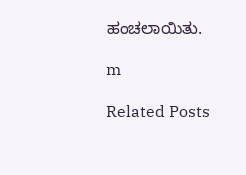ಹಂಚಲಾಯಿತು.

m

Related Posts